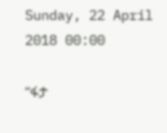Sunday, 22 April 2018 00:00

“ፋታ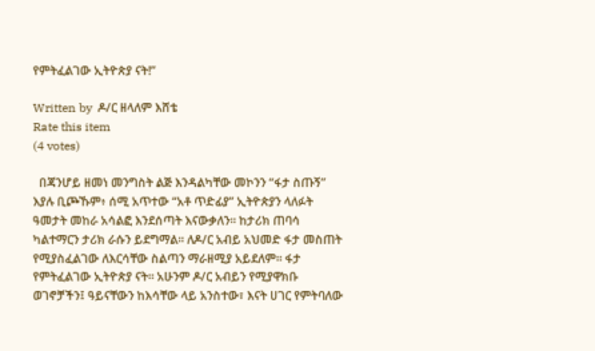የምትፈልገው ኢትዮጵያ ናት!”

Written by  ዶ/ር ዘላለም እሸቴ
Rate this item
(4 votes)

  በጃንሆይ ዘመነ መንግስት ልጅ እንዳልካቸው መኮንን “ፋታ ስጡኝ” እያሉ ቢጮኹም፥ ሰሚ አጥተው “አቶ ጥድፊያ” ኢትዮጵያን ላለፉት ዓመታት መከራ አሳልፎ እንደሰጣት እናውቃለን። ከታሪክ ጠባሳ ካልተማርን ታሪክ ራሱን ይደግማል። ለዶ/ር አብይ አህመድ ፋታ መስጠት የሚያስፈልገው ለእርሳቸው ስልጣን ማራዘሚያ አይደለም። ፋታ የምትፈልገው ኢትዮጵያ ናት። አሁንም ዶ/ር አብይን የሚያዋክቡ ወገኖቻችን፤ ዓይናቸውን ከእሳቸው ላይ አንስተው፣ እናት ሀገር የምትባለው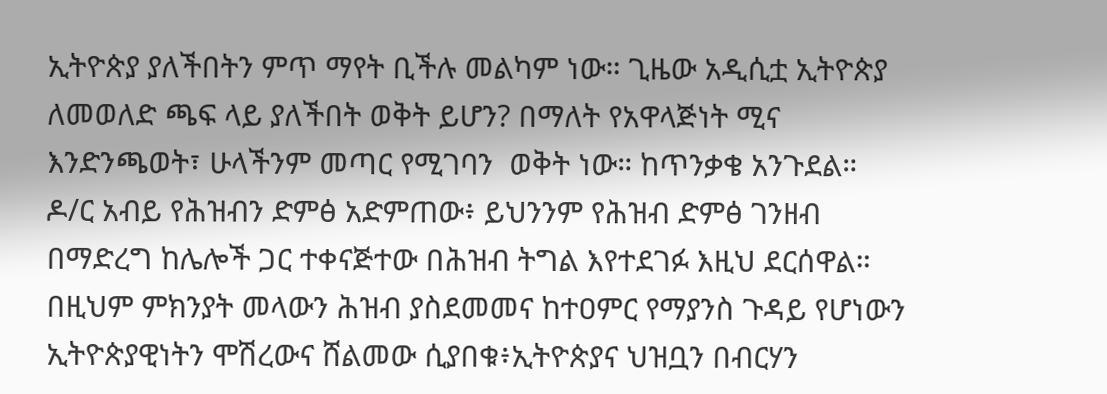ኢትዮጵያ ያለችበትን ምጥ ማየት ቢችሉ መልካም ነው። ጊዜው አዲሲቷ ኢትዮጵያ ለመወለድ ጫፍ ላይ ያለችበት ወቅት ይሆን? በማለት የአዋላጅነት ሚና  እንድንጫወት፣ ሁላችንም መጣር የሚገባን  ወቅት ነው። ከጥንቃቄ አንጉደል።
ዶ/ር አብይ የሕዝብን ድምፅ አድምጠው፥ ይህንንም የሕዝብ ድምፅ ገንዘብ በማድረግ ከሌሎች ጋር ተቀናጅተው በሕዝብ ትግል እየተደገፉ እዚህ ደርሰዋል። በዚህም ምክንያት መላውን ሕዝብ ያስደመመና ከተዐምር የማያንስ ጉዳይ የሆነውን ኢትዮጵያዊነትን ሞሽረውና ሸልመው ሲያበቁ፥ኢትዮጵያና ህዝቧን በብርሃን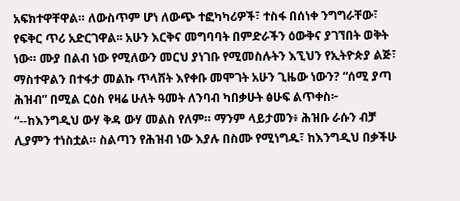አፍክተዋቸዋል። ለውስጥም ሆነ ለውጭ ተፎካካሪዎች፣ ተስፋ በሰነቀ ንግግራቸው፣ የፍቅር ጥሪ አድርገዋል፡፡ አሁን እርቅና መግባባት በምድራችን ዕውቅና ያገኘበት ወቅት ነው። ሙያ በልብ ነው የሚለውን መርህ ያነገቡ የሚመስሉትን እኚህን የኢትዮጵያ ልጅ፣ ማስተዋልን በተፋታ መልኩ ጥላሸት እየቀቡ መሞገት አሁን ጊዜው ነውን? “ሰሚ ያጣ ሕዝብ” በሚል ርዕስ የዛሬ ሁለት ዓመት ለንባብ ካበቃሁት ፅሁፍ ልጥቀስ፦
“--ከእንግዲህ ውሃ ቅዳ ውሃ መልስ የለም። ማንም ላይታመን፥ ሕዝቡ ራሱን ብቻ ሊያምን ተነስቷል። ስልጣን የሕዝብ ነው እያሉ በስሙ የሚነግዱ፣ ከእንግዲህ በቃችሁ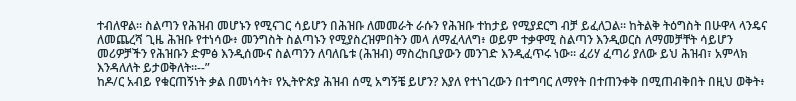ተብለዋል። ስልጣን የሕዝብ መሆኑን የሚናገር ሳይሆን በሕዝቡ ለመመራት ራሱን የሕዝቡ ተከታይ የሚያደርግ ብቻ ይፈለጋል። ከትልቅ ትዕግስት በሁዋላ ላንዴና ለመጨረሻ ጊዜ ሕዝቡ የተነሳው፥ መንግስት ስልጣኑን የሚያስረዝምበትን መላ ለማፈላለግ፥ ወይም ተቃዋሚ ስልጣን እንዲወርስ ለማመቻቸት ሳይሆን መሪዎቻችን የሕዝቡን ድምፅ እንዲሰሙና ስልጣንን ለባለቤቱ (ሕዝብ) ማስረከቢያውን መንገድ እንዲፈጥሩ ነው። ፈሪሃ ፈጣሪ ያለው ይህ ሕዝብ፣ አምላክ እንዳለለት ይታወቅለት።--”
ከዶ/ር አብይ የቁርጠኝነት ቃል በመነሳት፣ የኢትዮጵያ ሕዝብ ሰሚ አግኝቼ ይሆን? እያለ የተነገረውን በተግባር ለማየት በተጠንቀቅ በሚጠብቅበት በዚህ ወቅት፥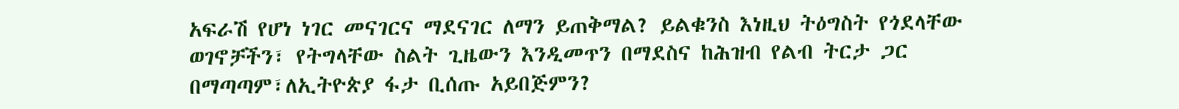አፍራሽ የሆነ ነገር መናገርና ማደናገር ለማን ይጠቅማል? ይልቁንስ እነዚህ ትዕግስት የጎደላቸው ወገኖቻችን፣ የትግላቸው ስልት ጊዜውን እንዲመጥን በማደስና ከሕዝብ የልብ ትርታ ጋር በማጣጣም፣ለኢትዮጵያ ፋታ ቢሰጡ አይበጅምን?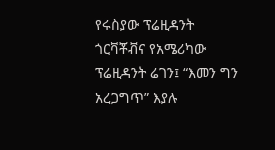የሩስያው ፕሬዚዳንት ጎርቫቾቭና የአሜሪካው ፕሬዚዳንት ሬገን፤ “እመን ግን አረጋግጥ” እያሉ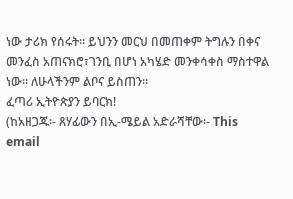ነው ታሪክ የሰሩት። ይህንን መርህ በመጠቀም ትግሉን በቀና መንፈስ አጠናክሮ፣ገንቢ በሆነ አካሄድ መንቀሳቀስ ማስተዋል ነው። ለሁላችንም ልቦና ይስጠን።
ፈጣሪ ኢትዮጵያን ይባርክ!
(ከአዘጋጁ፡- ጸሃፊውን በኢ-ሜይል አድራሻቸው፡- This email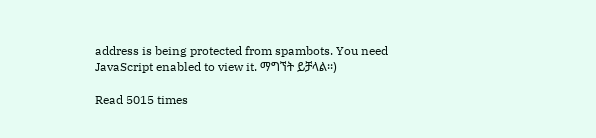address is being protected from spambots. You need JavaScript enabled to view it. ማግኘት ይቻላል፡፡)

Read 5015 times